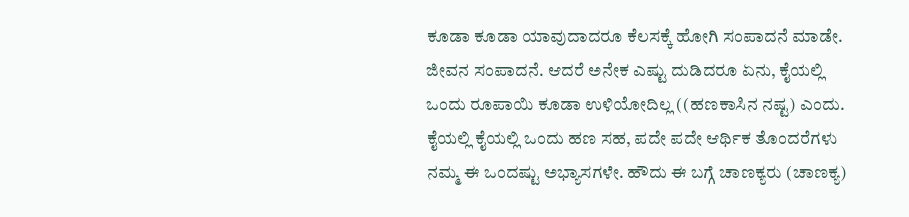ಕೂಡಾ ಕೂಡಾ ಯಾವುದಾದರೂ ಕೆಲಸಕ್ಕೆ ಹೋಗಿ ಸಂಪಾದನೆ ಮಾಡೇ. ಜೀವನ ಸಂಪಾದನೆ. ಆದರೆ ಅನೇಕ ಎಷ್ಟು ದುಡಿದರೂ ಏನು, ಕೈಯಲ್ಲಿ ಒಂದು ರೂಪಾಯಿ ಕೂಡಾ ಉಳಿಯೋದಿಲ್ಲ ((ಹಣಕಾಸಿನ ನಷ್ಟ) ಎಂದು. ಕೈಯಲ್ಲಿ ಕೈಯಲ್ಲಿ ಒಂದು ಹಣ ಸಹ, ಪದೇ ಪದೇ ಆರ್ಥಿಕ ತೊಂದರೆಗಳು ನಮ್ಮ ಈ ಒಂದಷ್ಟು ಅಭ್ಯಾಸಗಳೇ. ಹೌದು ಈ ಬಗ್ಗೆ ಚಾಣಕ್ಯರು (ಚಾಣಕ್ಯ)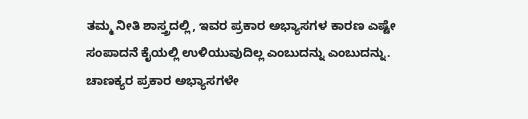ತಮ್ಮ ನೀತಿ ಶಾಸ್ತ್ರದಲ್ಲಿ, ಇವರ ಪ್ರಕಾರ ಅಭ್ಯಾಸಗಳ ಕಾರಣ ಎಷ್ಟೇ ಸಂಪಾದನೆ ಕೈಯಲ್ಲಿ ಉಳಿಯುವುದಿಲ್ಲ ಎಂಬುದನ್ನು ಎಂಬುದನ್ನು.
ಚಾಣಕ್ಯರ ಪ್ರಕಾರ ಅಭ್ಯಾಸಗಳೇ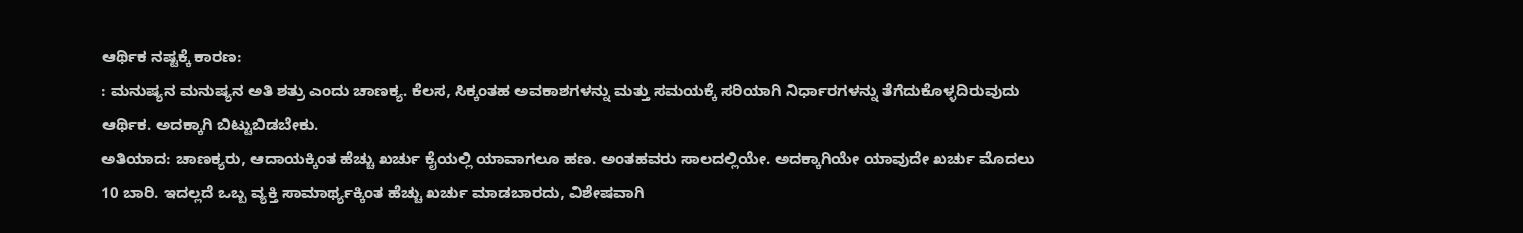ಆರ್ಥಿಕ ನಷ್ಟಕ್ಕೆ ಕಾರಣ:
: ಮನುಷ್ಯನ ಮನುಷ್ಯನ ಅತಿ ಶತ್ರು ಎಂದು ಚಾಣಕ್ಯ. ಕೆಲಸ, ಸಿಕ್ಕಂತಹ ಅವಕಾಶಗಳನ್ನು ಮತ್ತು ಸಮಯಕ್ಕೆ ಸರಿಯಾಗಿ ನಿರ್ಧಾರಗಳನ್ನು ತೆಗೆದುಕೊಳ್ಳದಿರುವುದು ಆರ್ಥಿಕ. ಅದಕ್ಕಾಗಿ ಬಿಟ್ಟುಬಿಡಬೇಕು.
ಅತಿಯಾದ: ಚಾಣಕ್ಯರು, ಆದಾಯಕ್ಕಿಂತ ಹೆಚ್ಚು ಖರ್ಚು ಕೈಯಲ್ಲಿ ಯಾವಾಗಲೂ ಹಣ. ಅಂತಹವರು ಸಾಲದಲ್ಲಿಯೇ. ಅದಕ್ಕಾಗಿಯೇ ಯಾವುದೇ ಖರ್ಚು ಮೊದಲು 10 ಬಾರಿ. ಇದಲ್ಲದೆ ಒಬ್ಬ ವ್ಯಕ್ತಿ ಸಾಮಾರ್ಥ್ಯಕ್ಕಿಂತ ಹೆಚ್ಚು ಖರ್ಚು ಮಾಡಬಾರದು, ವಿಶೇಷವಾಗಿ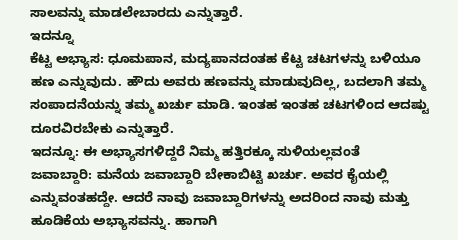ಸಾಲವನ್ನು ಮಾಡಲೇಬಾರದು ಎನ್ನುತ್ತಾರೆ.
ಇದನ್ನೂ
ಕೆಟ್ಟ ಅಭ್ಯಾಸ: ಧೂಮಪಾನ, ಮದ್ಯಪಾನದಂತಹ ಕೆಟ್ಟ ಚಟಗಳನ್ನು ಬಳಿಯೂ ಹಣ ಎನ್ನುವುದು. ಹೌದು ಅವರು ಹಣವನ್ನು ಮಾಡುವುದಿಲ್ಲ, ಬದಲಾಗಿ ತಮ್ಮ ಸಂಪಾದನೆಯನ್ನು ತಮ್ಮ ಖರ್ಚು ಮಾಡಿ. ಇಂತಹ ಇಂತಹ ಚಟಗಳಿಂದ ಆದಷ್ಟು ದೂರವಿರಬೇಕು ಎನ್ನುತ್ತಾರೆ.
ಇದನ್ನೂ: ಈ ಅಭ್ಯಾಸಗಳಿದ್ದರೆ ನಿಮ್ಮ ಹತ್ತಿರಕ್ಕೂ ಸುಳಿಯಲ್ಲವಂತೆ
ಜವಾಬ್ದಾರಿ: ಮನೆಯ ಜವಾಬ್ದಾರಿ ಬೇಕಾಬಿಟ್ಟಿ ಖರ್ಚು. ಅವರ ಕೈಯಲ್ಲಿ ಎನ್ನುವಂತಹದ್ದೇ. ಆದರೆ ನಾವು ಜವಾಬ್ದಾರಿಗಳನ್ನು ಅದರಿಂದ ನಾವು ಮತ್ತು ಹೂಡಿಕೆಯ ಅಭ್ಯಾಸವನ್ನು. ಹಾಗಾಗಿ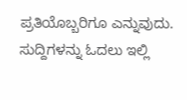ಪ್ರತಿಯೊಬ್ಬರಿಗೂ ಎನ್ನುವುದು.
ಸುದ್ದಿಗಳನ್ನು ಓದಲು ಇಲ್ಲಿ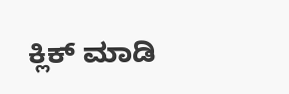ಕ್ಲಿಕ್ ಮಾಡಿ